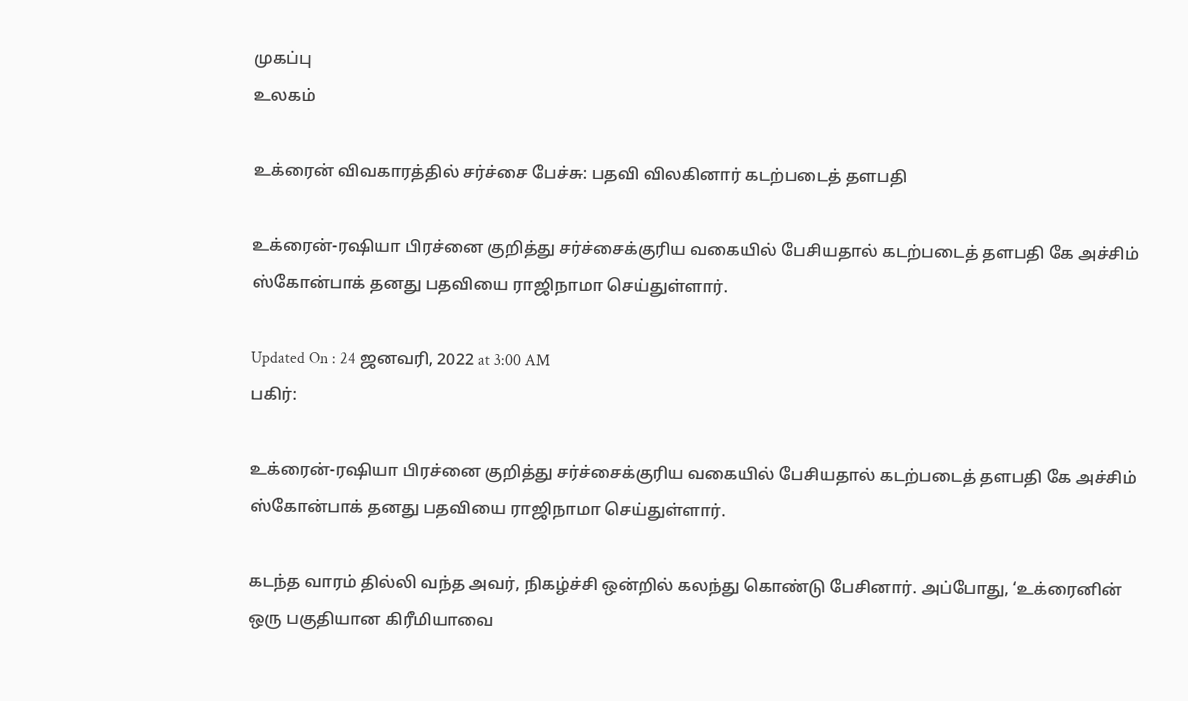முகப்பு
உலகம்

உக்ரைன் விவகாரத்தில் சர்ச்சை பேச்சு: பதவி விலகினார் கடற்படைத் தளபதி

உக்ரைன்-ரஷியா பிரச்னை குறித்து சர்ச்சைக்குரிய வகையில் பேசியதால் கடற்படைத் தளபதி கே அச்சிம் ஸ்கோன்பாக் தனது பதவியை ராஜிநாமா செய்துள்ளார்.

Updated On : 24 ஜனவரி, 2022 at 3:00 AM
பகிர்:

உக்ரைன்-ரஷியா பிரச்னை குறித்து சர்ச்சைக்குரிய வகையில் பேசியதால் கடற்படைத் தளபதி கே அச்சிம் ஸ்கோன்பாக் தனது பதவியை ராஜிநாமா செய்துள்ளார்.

கடந்த வாரம் தில்லி வந்த அவர், நிகழ்ச்சி ஒன்றில் கலந்து கொண்டு பேசினார். அப்போது, ‘உக்ரைனின் ஒரு பகுதியான கிரீமியாவை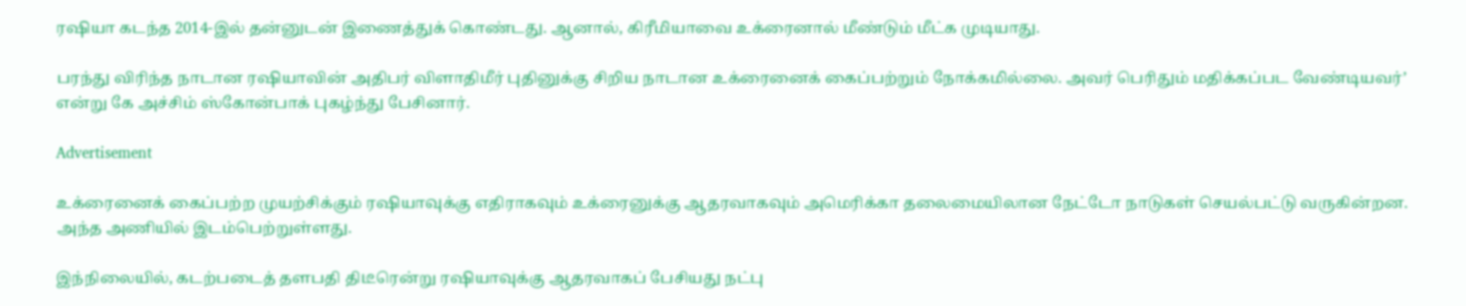ரஷியா கடந்த 2014-இல் தன்னுடன் இணைத்துக் கொண்டது. ஆனால், கிரீமியாவை உக்ரைனால் மீண்டும் மீட்க முடியாது.

பரந்து விரிந்த நாடான ரஷியாவின் அதிபர் விளாதிமீர் புதினுக்கு சிறிய நாடான உக்ரைனைக் கைப்பற்றும் நோக்கமில்லை. அவர் பெரிதும் மதிக்கப்பட வேண்டியவர்’ என்று கே அச்சிம் ஸ்கோன்பாக் புகழ்ந்து பேசினார்.

Advertisement

உக்ரைனைக் கைப்பற்ற முயற்சிக்கும் ரஷியாவுக்கு எதிராகவும் உக்ரைனுக்கு ஆதரவாகவும் அமெரிக்கா தலைமையிலான நேட்டோ நாடுகள் செயல்பட்டு வருகின்றன. அந்த அணியில் இடம்பெற்றுள்ளது.

இந்நிலையில், கடற்படைத் தளபதி திடீரென்று ரஷியாவுக்கு ஆதரவாகப் பேசியது நட்பு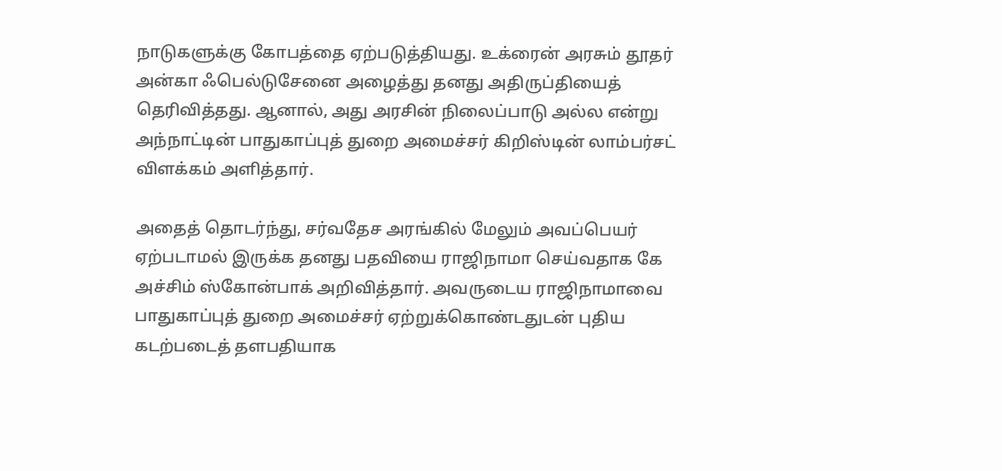நாடுகளுக்கு கோபத்தை ஏற்படுத்தியது. உக்ரைன் அரசும் தூதர் அன்கா ஃபெல்டுசேனை அழைத்து தனது அதிருப்தியைத் தெரிவித்தது. ஆனால், அது அரசின் நிலைப்பாடு அல்ல என்று அந்நாட்டின் பாதுகாப்புத் துறை அமைச்சர் கிறிஸ்டின் லாம்பர்சட் விளக்கம் அளித்தார்.

அதைத் தொடர்ந்து, சர்வதேச அரங்கில் மேலும் அவப்பெயர் ஏற்படாமல் இருக்க தனது பதவியை ராஜிநாமா செய்வதாக கே அச்சிம் ஸ்கோன்பாக் அறிவித்தார். அவருடைய ராஜிநாமாவை பாதுகாப்புத் துறை அமைச்சர் ஏற்றுக்கொண்டதுடன் புதிய கடற்படைத் தளபதியாக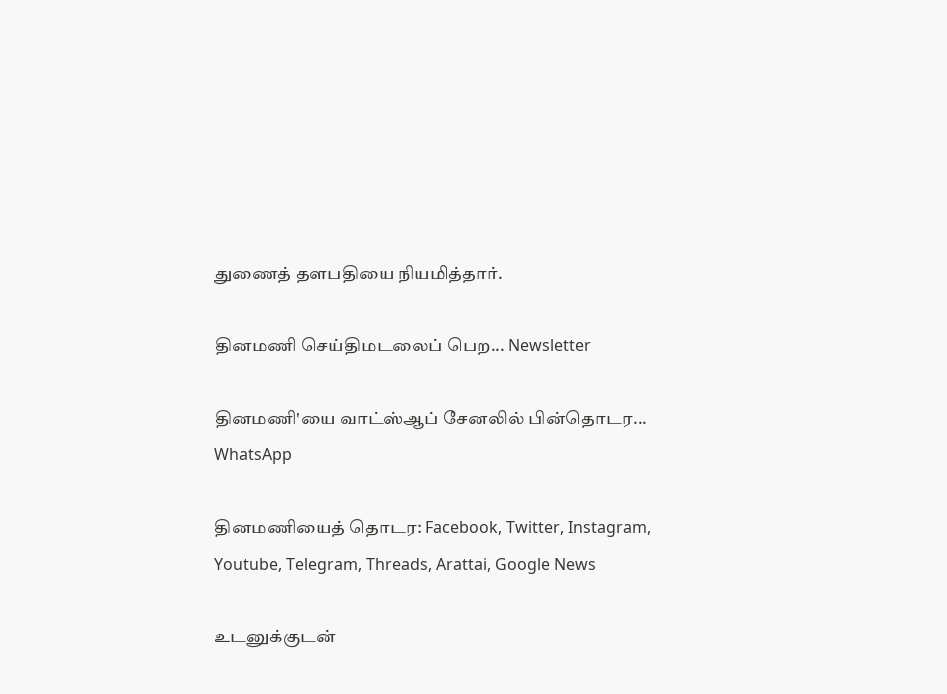துணைத் தளபதியை நியமித்தார்.

தினமணி செய்திமடலைப் பெற... Newsletter

தினமணி'யை வாட்ஸ்ஆப் சேனலில் பின்தொடர... WhatsApp

தினமணியைத் தொடர: Facebook, Twitter, Instagram, Youtube, Telegram, Threads, Arattai, Google News

உடனுக்குடன்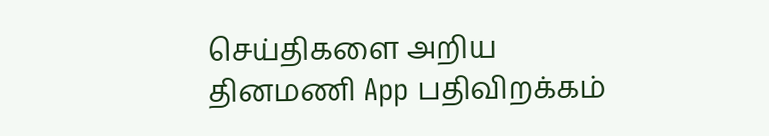செய்திகளை அறிய தினமணி App பதிவிறக்கம்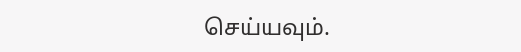செய்யவும்.